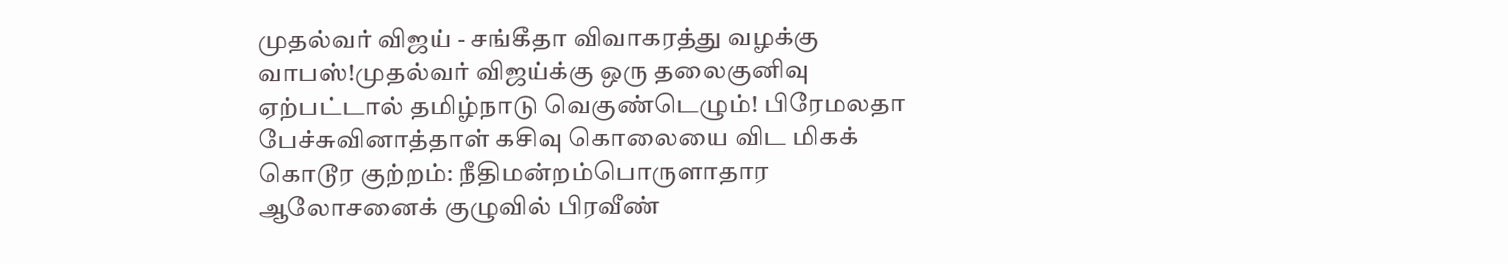முதல்வர் விஜய் - சங்கீதா விவாகரத்து வழக்கு வாபஸ்!முதல்வர் விஜய்க்கு ஒரு தலைகுனிவு ஏற்பட்டால் தமிழ்நாடு வெகுண்டெழும்! பிரேமலதா பேச்சுவினாத்தாள் கசிவு கொலையை விட மிகக் கொடூர குற்றம்: நீதிமன்றம்பொருளாதார ஆலோசனைக் குழுவில் பிரவீண்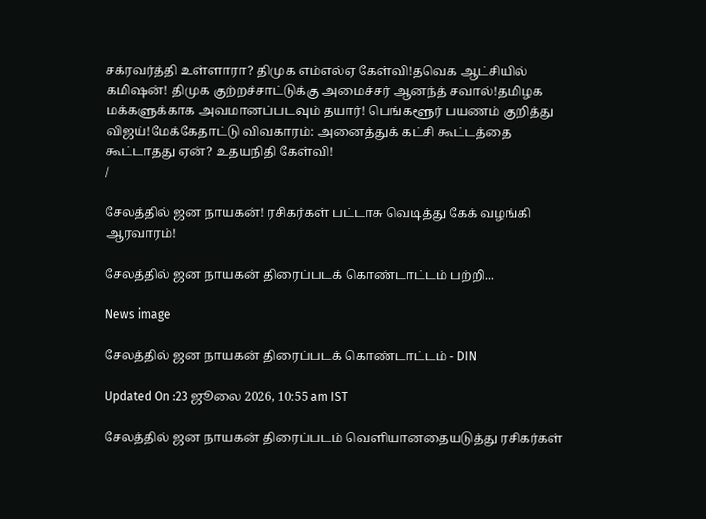சக்ரவர்த்தி உள்ளாரா? திமுக எம்எல்ஏ கேள்வி!தவெக ஆட்சியில் கமிஷன்! திமுக குற்றச்சாட்டுக்கு அமைச்சர் ஆனந்த் சவால்!தமிழக மக்களுக்காக அவமானப்படவும் தயார்! பெங்களூர் பயணம் குறித்து விஜய்!மேக்கேதாட்டு விவகாரம்: அனைத்துக் கட்சி கூட்டத்தை கூட்டாதது ஏன்? உதயநிதி கேள்வி!
/

சேலத்தில் ஜன நாயகன்! ரசிகர்கள் பட்டாசு வெடித்து கேக் வழங்கி ஆரவாரம்!

சேலத்தில் ஜன நாயகன் திரைப்படக் கொண்டாட்டம் பற்றி...

News image

சேலத்தில் ஜன நாயகன் திரைப்படக் கொண்டாட்டம் - DIN

Updated On :23 ஜூலை 2026, 10:55 am IST

சேலத்தில் ஜன நாயகன் திரைப்படம் வெளியானதையடுத்து ரசிகர்கள்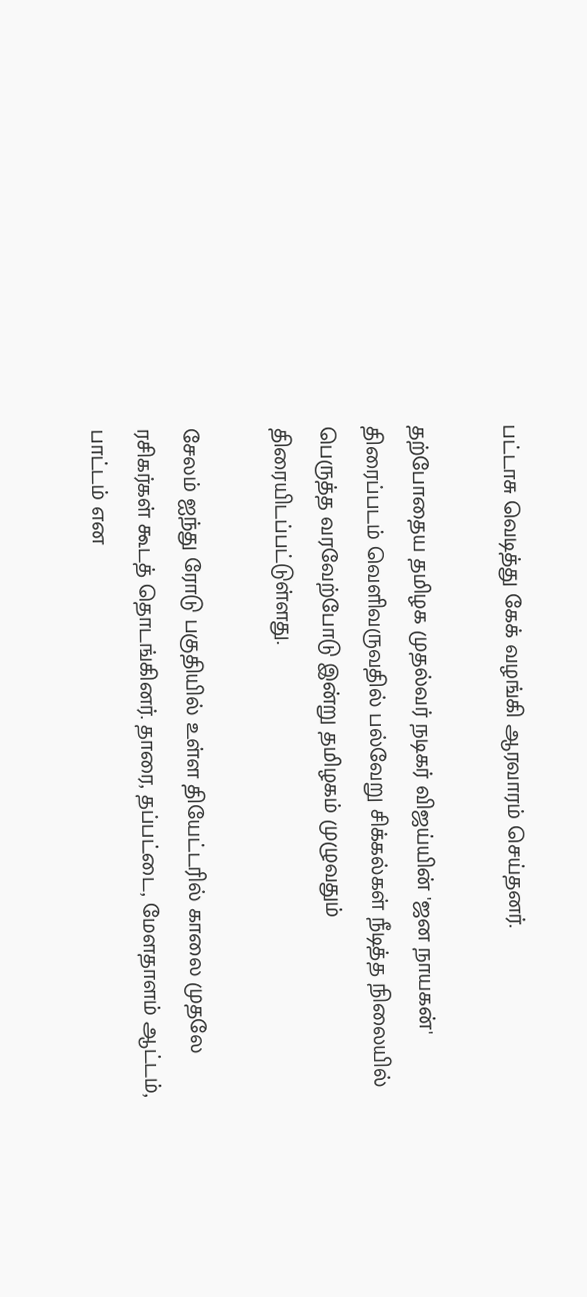பட்டாசு வெடித்து கேக் வழங்கி ஆரவாரம் செய்தனர்.

தற்போதைய தமிழக முதல்வர் நடிகர் விஜய்யின் 'ஜன நாயகன்' திரைப்படம் வெளிவருவதில் பல்வேறு சிக்கல்கள் நீடித்த நிலையில் பெருத்த வரவேற்போடு இன்று தமிழகம் முழுவதும் திரையிடப்பட்டுள்ளது.

சேலம் ஐந்து ரோடு பகுதியில் உள்ள தியேட்டரில் காலை முதலே ரசிகர்கள் கூடத் தொடங்கினர். தாரை, தப்பட்டை, மேளதாளம் ஆட்டம், பாட்டம் என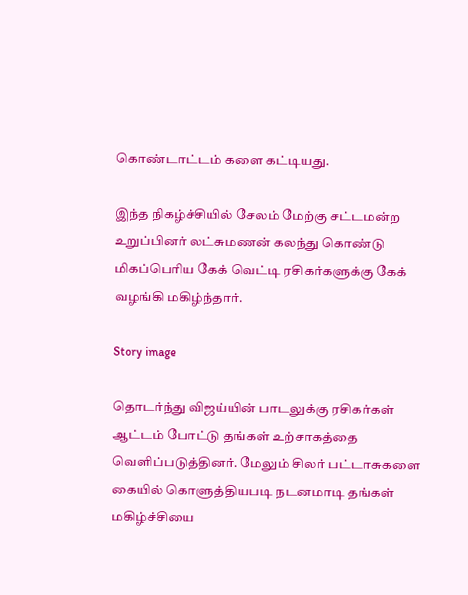கொண்டாட்டம் களை கட்டியது.

இந்த நிகழ்ச்சியில் சேலம் மேற்கு சட்டமன்ற உறுப்பினர் லட்சுமணன் கலந்து கொண்டு மிகப்பெரிய கேக் வெட்டி ரசிகர்களுக்கு கேக் வழங்கி மகிழ்ந்தார்.

Story image

தொடர்ந்து விஜய்யின் பாடலுக்கு ரசிகர்கள் ஆட்டம் போட்டு தங்கள் உற்சாகத்தை வெளிப்படுத்தினர். மேலும் சிலர் பட்டாசுகளை கையில் கொளுத்தியபடி நடனமாடி தங்கள் மகிழ்ச்சியை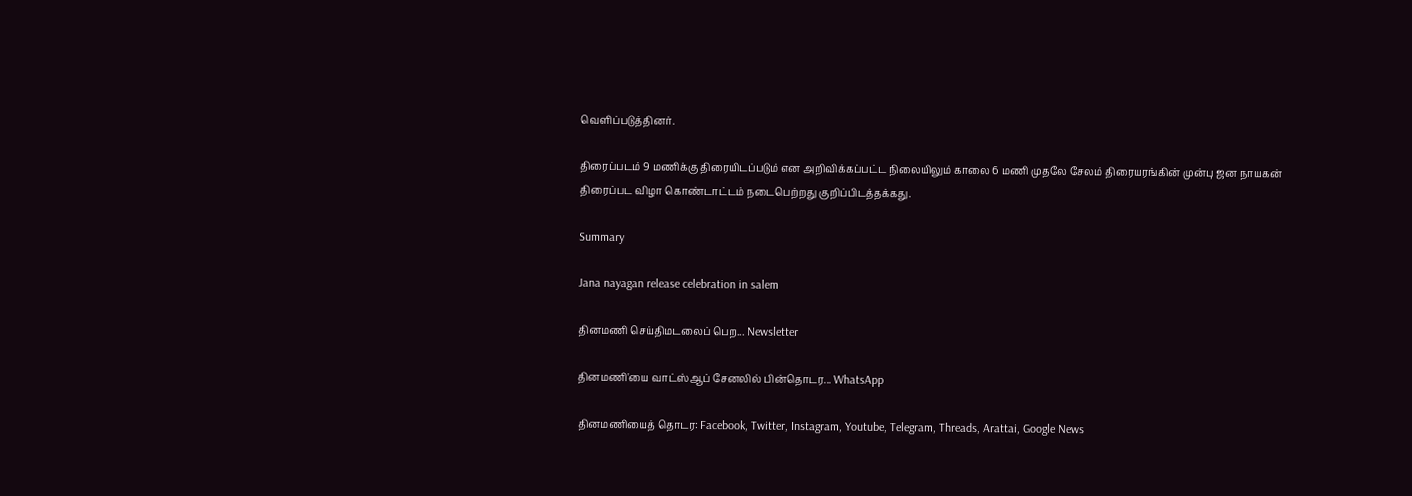வெளிப்படுத்தினர்.

திரைப்படம் 9 மணிக்கு திரையிடப்படும் என அறிவிக்கப்பட்ட நிலையிலும் காலை 6 மணி முதலே சேலம் திரையரங்கின் முன்பு ஜன நாயகன் திரைப்பட விழா கொண்டாட்டம் நடைபெற்றது குறிப்பிடத்தக்கது.

Summary

Jana nayagan release celebration in salem

தினமணி செய்திமடலைப் பெற... Newsletter

தினமணி'யை வாட்ஸ்ஆப் சேனலில் பின்தொடர... WhatsApp

தினமணியைத் தொடர: Facebook, Twitter, Instagram, Youtube, Telegram, Threads, Arattai, Google News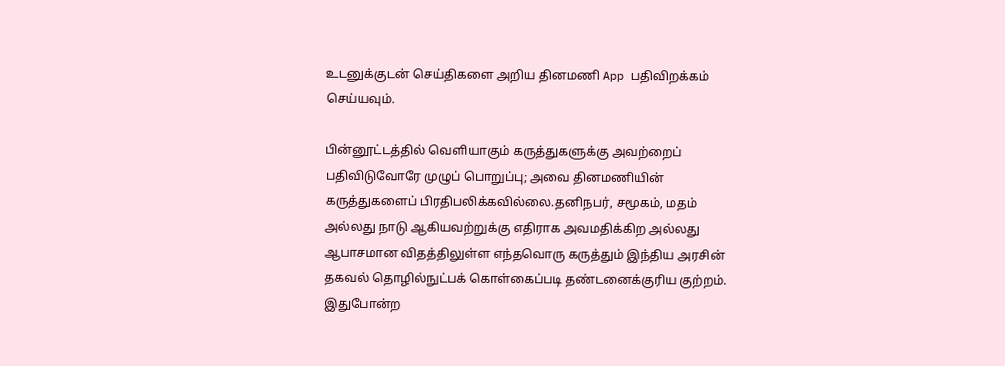உடனுக்குடன் செய்திகளை அறிய தினமணி App பதிவிறக்கம் செய்யவும்.

பின்னூட்டத்தில் வெளியாகும் கருத்துகளுக்கு அவற்றைப் பதிவிடுவோரே முழுப் பொறுப்பு; அவை தினமணியின் கருத்துகளைப் பிரதிபலிக்கவில்லை.தனிநபர், சமூகம், மதம் அல்லது நாடு ஆகியவற்றுக்கு எதிராக அவமதிக்கிற அல்லது ஆபாசமான விதத்திலுள்ள எந்தவொரு கருத்தும் இந்திய அரசின் தகவல் தொழில்நுட்பக் கொள்கைப்படி தண்டனைக்குரிய குற்றம். இதுபோன்ற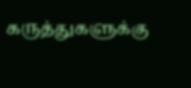கருத்துகளுக்கு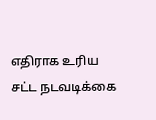எதிராக உரிய சட்ட நடவடிக்கை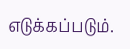எடுக்கப்படும்.